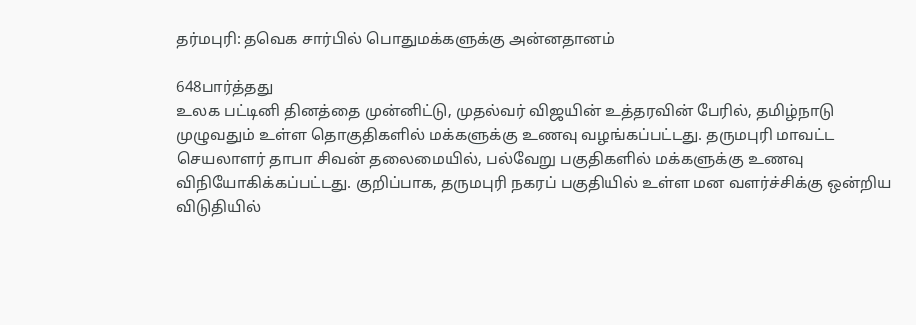தர்மபுரி: தவெக சார்பில் பொதுமக்களுக்கு அன்னதானம்

648பார்த்தது
உலக பட்டினி தினத்தை முன்னிட்டு, முதல்வர் விஜயின் உத்தரவின் பேரில், தமிழ்நாடு முழுவதும் உள்ள தொகுதிகளில் மக்களுக்கு உணவு வழங்கப்பட்டது. தருமபுரி மாவட்ட செயலாளர் தாபா சிவன் தலைமையில், பல்வேறு பகுதிகளில் மக்களுக்கு உணவு விநியோகிக்கப்பட்டது. குறிப்பாக, தருமபுரி நகரப் பகுதியில் உள்ள மன வளர்ச்சிக்கு ஒன்றிய விடுதியில்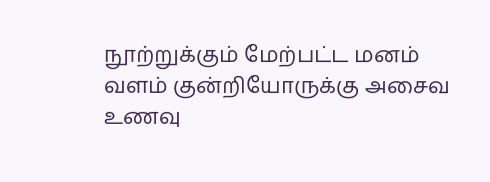நூற்றுக்கும் மேற்பட்ட மனம் வளம் குன்றியோருக்கு அசைவ உணவு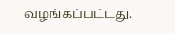வழங்கப்பட்டது.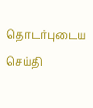தொடர்புடைய செய்தி